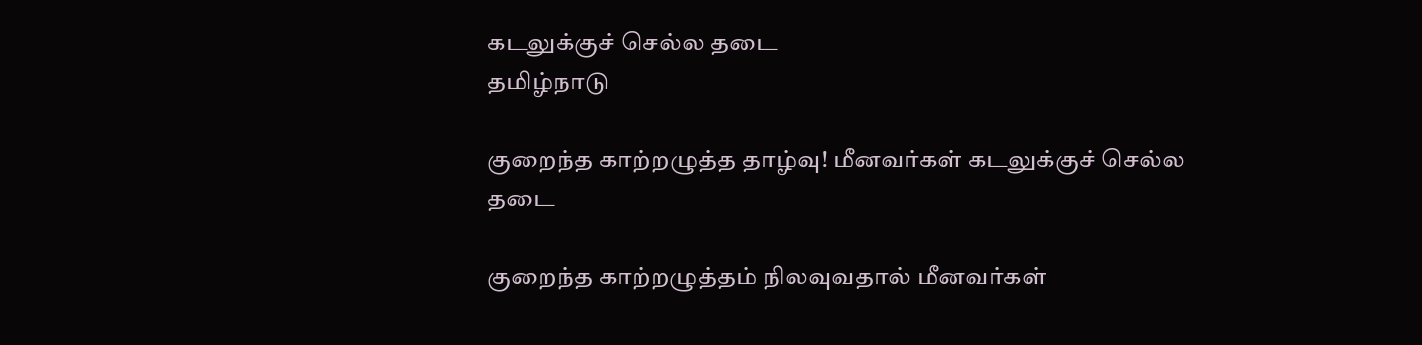கடலுக்குச் செல்ல தடை
தமிழ்நாடு

குறைந்த காற்றழுத்த தாழ்வு! மீனவர்கள் கடலுக்குச் செல்ல தடை

குறைந்த காற்றழுத்தம் நிலவுவதால் மீனவர்கள்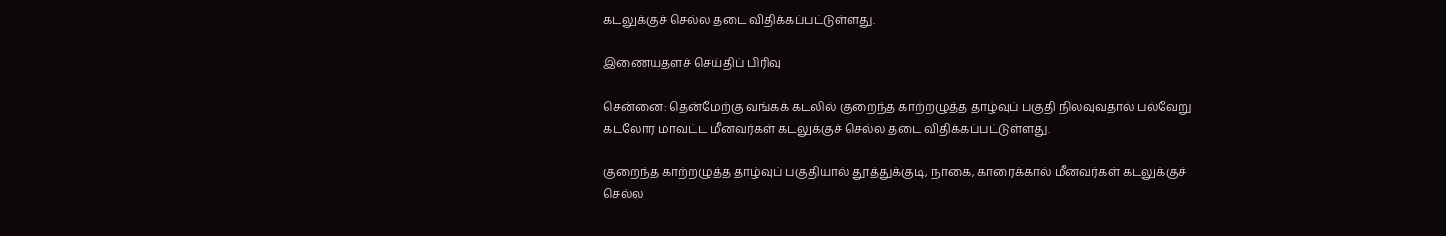கடலுக்குச் செல்ல தடை விதிக்கப்பட்டுள்ளது.

இணையதளச் செய்திப் பிரிவு

சென்னை: தென்மேற்கு வங்கக் கடலில் குறைந்த காற்றழுத்த தாழ்வுப் பகுதி நிலவுவதால் பல்வேறு கடலோர மாவட்ட மீனவர்கள் கடலுக்குச் செல்ல தடை விதிக்கப்பட்டுள்ளது.

குறைந்த காற்றழுத்த தாழ்வுப் பகுதியால் தூத்துக்குடி, நாகை, காரைக்கால் மீனவர்கள் கடலுக்குச் செல்ல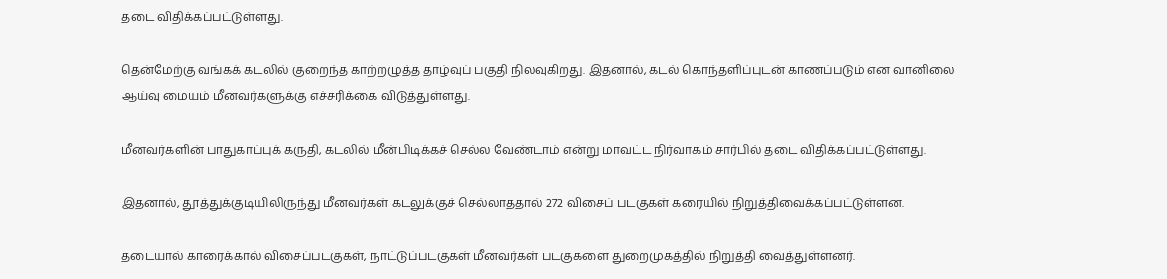தடை விதிக்கப்பட்டுள்ளது.

தென்மேற்கு வங்கக் கடலில் குறைந்த காற்றழுத்த தாழ்வுப் பகுதி நிலவுகிறது. இதனால், கடல் கொந்தளிப்புடன் காணப்படும் என வானிலை ஆய்வு மையம் மீனவர்களுக்கு எச்சரிக்கை விடுத்துள்ளது.

மீனவர்களின் பாதுகாப்புக் கருதி, கடலில் மீன்பிடிக்கச் செல்ல வேண்டாம் என்று மாவட்ட நிர்வாகம் சார்பில் தடை விதிக்கப்பட்டுள்ளது.

இதனால், தூத்துக்குடியிலிருந்து மீனவர்கள் கடலுக்குச் செல்லாததால் 272 விசைப் படகுகள் கரையில் நிறுத்திவைக்கப்பட்டுள்ளன.

தடையால் காரைக்கால் விசைப்படகுகள், நாட்டுப்படகுகள் மீனவர்கள் படகுகளை துறைமுகத்தில் நிறுத்தி வைத்துள்ளனர்.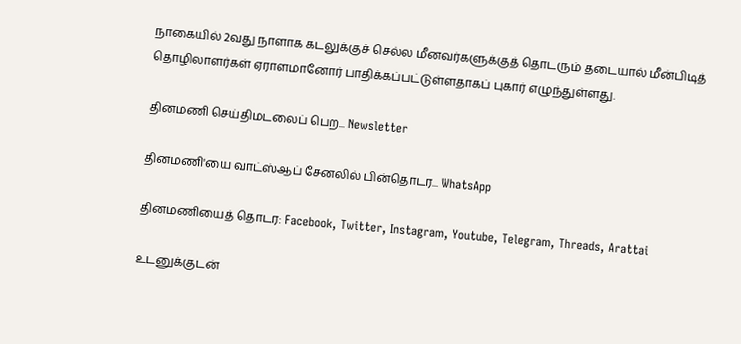நாகையில் 2வது நாளாக கடலுக்குச் செல்ல மீனவர்களுக்குத் தொடரும் தடையால் மீன்பிடித் தொழிலாளர்கள் ஏராளமானோர் பாதிக்கப்பட்டுள்ளதாகப் புகார் எழுந்துள்ளது.

தினமணி செய்திமடலைப் பெற... Newsletter

தினமணி'யை வாட்ஸ்ஆப் சேனலில் பின்தொடர... WhatsApp

தினமணியைத் தொடர: Facebook, Twitter, Instagram, Youtube, Telegram, Threads, Arattai

உடனுக்குடன்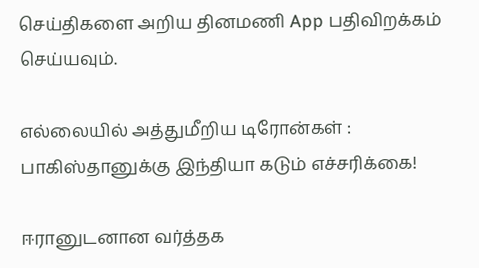செய்திகளை அறிய தினமணி App பதிவிறக்கம் செய்யவும்.

எல்லையில் அத்துமீறிய டிரோன்கள் : பாகிஸ்தானுக்கு இந்தியா கடும் எச்சரிக்கை!

ஈரானுடனான வர்த்தக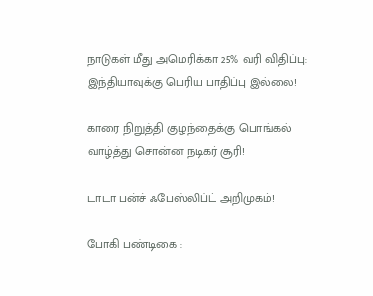நாடுகள் மீது அமெரிக்கா 25% வரி விதிப்பு: இந்தியாவுக்கு பெரிய பாதிப்பு இல்லை!

காரை நிறுத்தி குழந்தைக்கு பொங்கல் வாழ்த்து சொன்ன நடிகர் சூரி!

டாடா பன்ச் ஃபேஸ்லிப்ட் அறிமுகம்!

போகி பண்டிகை :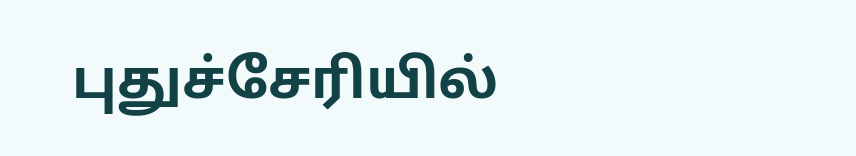புதுச்சேரியில்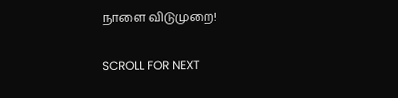நாளை விடுமுறை!

SCROLL FOR NEXT